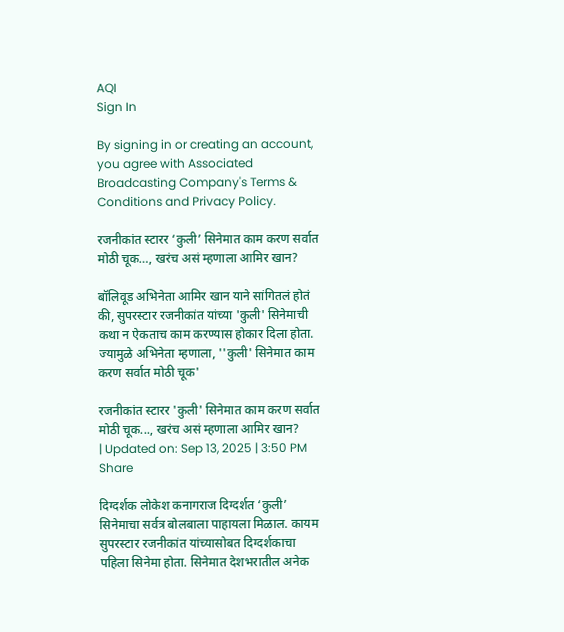AQI
Sign In

By signing in or creating an account, you agree with Associated Broadcasting Company's Terms & Conditions and Privacy Policy.

रजनीकांत स्टारर ‘कुली’ सिनेमात काम करण सर्वात मोठी चूक…, खरंच असं म्हणाला आमिर खान?

बॉलिवूड अभिनेता आमिर खान याने सांगितलं होतं की, सुपरस्टार रजनीकांत यांच्या 'कुली' सिनेमाची कथा न ऐकताच काम करण्यास होकार दिला होता. ज्यामुळे अभिनेता म्हणाला, ''कुली' सिनेमात काम करण सर्वात मोठी चूक'

रजनीकांत स्टारर 'कुली' सिनेमात काम करण सर्वात मोठी चूक..., खरंच असं म्हणाला आमिर खान?
| Updated on: Sep 13, 2025 | 3:50 PM
Share

दिग्दर्शक लोकेश कनागराज दिग्दर्शत ‘कुली’ सिनेमाचा सर्वत्र बोलबाला पाहायला मिळाल. कायम सुपरस्टार रजनीकांत यांच्यासोबत दिग्दर्शकाचा पहिला सिनेमा होता. सिनेमात देशभरातील अनेक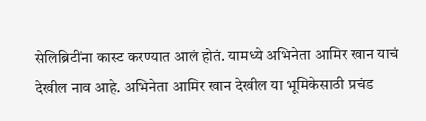सेलिब्रिटींना कास्ट करण्यात आलं होतं. यामध्ये अभिनेता आमिर खान याचं देखील नाव आहे. अभिनेता आमिर खान देखील या भूमिकेसाठी प्रचंड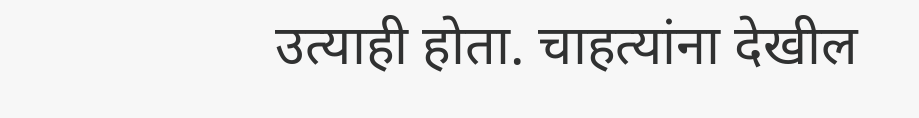उत्याही होता. चाहत्यांना देखील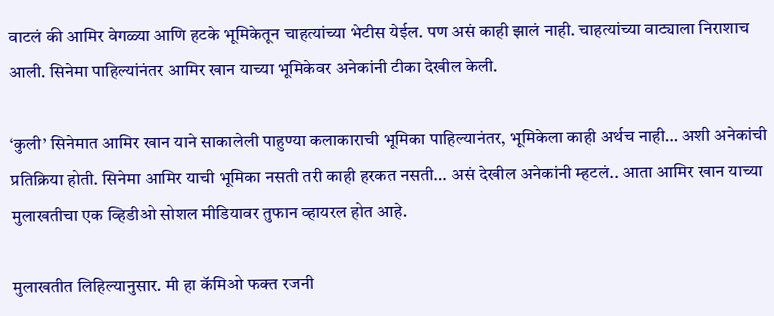वाटलं की आमिर वेगळ्या आणि हटके भूमिकेतून चाहत्यांच्या भेटीस येईल. पण असं काही झालं नाही. चाहत्यांच्या वाट्याला निराशाच आली. सिनेमा पाहिल्यांनंतर आमिर खान याच्या भूमिकेवर अनेकांनी टीका देखील केली.

‘कुली’ सिनेमात आमिर खान याने साकालेली पाहुण्या कलाकाराची भूमिका पाहिल्यानंतर, भूमिकेला काही अर्थच नाही… अशी अनेकांची प्रतिक्रिया होती. सिनेमा आमिर याची भूमिका नसती तरी काही हरकत नसती… असं देखील अनेकांनी म्हटलं.. आता आमिर खान याच्या मुलाखतीचा एक व्हिडीओ सोशल मीडियावर तुफान व्हायरल होत आहे.

मुलाखतीत लिहिल्यानुसार. मी हा कॅमिओ फक्त रजनी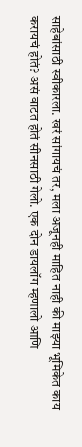साहेबांसाठी स्वीकारला. खरं सांगायचं तर, मला अजूनही माहित नाही की माझ्या भूमिकेत काय करायचं होतं? असं वाटत होतं सीनसाठी गेलो. एक दोन डायलॉग म्हणालो आणि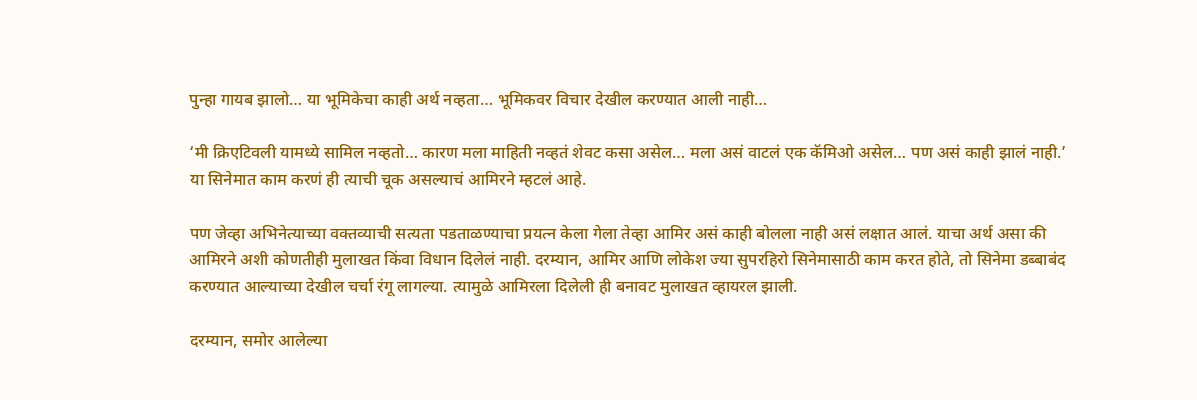पुन्हा गायब झालो… या भूमिकेचा काही अर्थ नव्हता… भूमिकवर विचार देखील करण्यात आली नाही…

‘मी क्रिएटिवली यामध्ये सामिल नव्हतो… कारण मला माहिती नव्हतं शेवट कसा असेल… मला असं वाटलं एक कॅमिओ असेल… पण असं काही झालं नाही.’ या सिनेमात काम करणं ही त्याची चूक असल्याचं आमिरने म्हटलं आहे.

पण जेव्हा अभिनेत्याच्या वक्तव्याची सत्यता पडताळण्याचा प्रयत्न केला गेला तेव्हा आमिर असं काही बोलला नाही असं लक्षात आलं. याचा अर्थ असा की आमिरने अशी कोणतीही मुलाखत किंवा विधान दिलेलं नाही. दरम्यान, आमिर आणि लोकेश ज्या सुपरहिरो सिनेमासाठी काम करत होते, तो सिनेमा डब्बाबंद करण्यात आल्याच्या देखील चर्चा रंगू लागल्या. त्यामुळे आमिरला दिलेली ही बनावट मुलाखत व्हायरल झाली.

दरम्यान, समोर आलेल्या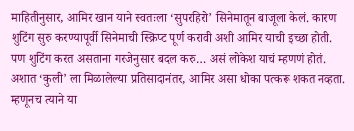माहितीनुसार, आमिर खान याने स्वतःला ‘सुपरहिरो’ सिनेमातून बाजूला केलं. कारण शुटिंग सुरु करण्यापूर्वी सिनेमाची स्क्रिप्ट पूर्ण करावी अशी आमिर याची इच्छा होती. पण शुटिंग करत असताना गरजेनुसार बदल करु… असं लोकेश याचं म्हणणं होतं. अशात ‘कुली’ ला मिळालेल्या प्रतिसादानंतर, आमिर असा धोका पत्करू शकत नव्हता. म्हणूनच त्याने या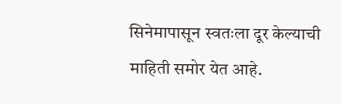सिनेमापासून स्वतःला दूर केल्याची माहिती समोर येत आहे.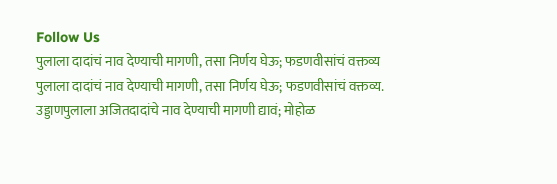Follow Us
पुलाला दादांचं नाव देण्याची मागणी, तसा निर्णय घेऊ; फडणवीसांचं वक्तव्य
पुलाला दादांचं नाव देण्याची मागणी, तसा निर्णय घेऊ; फडणवीसांचं वक्तव्य.
उड्डाणपुलाला अजितदादांचे नाव देण्याची मागणी द्यावं; मोहोळ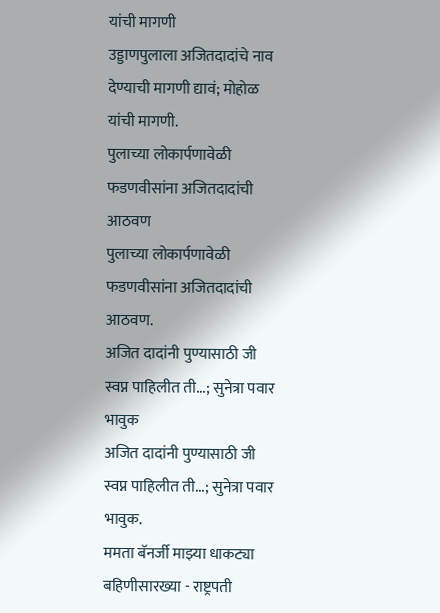यांची मागणी
उड्डाणपुलाला अजितदादांचे नाव देण्याची मागणी द्यावं; मोहोळ यांची मागणी.
पुलाच्या लोकार्पणावेळी फडणवीसांना अजितदादांची आठवण
पुलाच्या लोकार्पणावेळी फडणवीसांना अजितदादांची आठवण.
अजित दादांनी पुण्यासाठी जी स्वप्न पाहिलीत ती...; सुनेत्रा पवार भावुक
अजित दादांनी पुण्यासाठी जी स्वप्न पाहिलीत ती...; सुनेत्रा पवार भावुक.
ममता बॅनर्जी माझ्या धाकट्या बहिणीसारख्या - राष्ट्रपती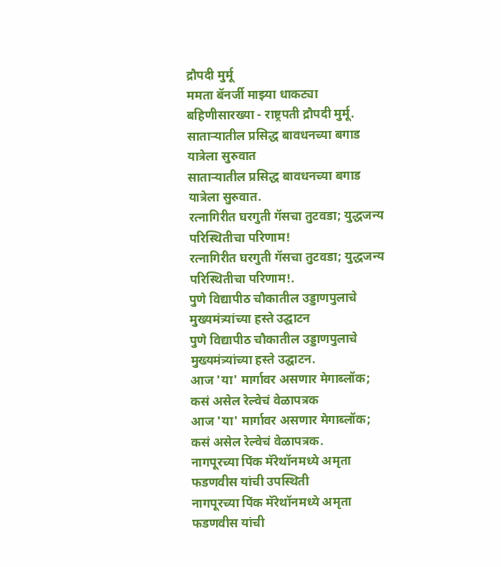द्रौपदी मुर्मू
ममता बॅनर्जी माझ्या धाकट्या बहिणीसारख्या - राष्ट्रपती द्रौपदी मुर्मू.
साताऱ्यातील प्रसिद्ध बावधनच्या बगाड यात्रेला सुरुवात
साताऱ्यातील प्रसिद्ध बावधनच्या बगाड यात्रेला सुरुवात.
रत्नागिरीत घरगुती गॅसचा तुटवडा; युद्धजन्य परिस्थितीचा परिणाम!
रत्नागिरीत घरगुती गॅसचा तुटवडा; युद्धजन्य परिस्थितीचा परिणाम!.
पुणे विद्यापीठ चौकातील उड्डाणपुलाचे मुख्यमंत्र्यांच्या हस्ते उद्घाटन
पुणे विद्यापीठ चौकातील उड्डाणपुलाचे मुख्यमंत्र्यांच्या हस्ते उद्घाटन.
आज 'या' मार्गावर असणार मेगाब्लॉक; कसं असेल रेल्वेचं वेळापत्रक
आज 'या' मार्गावर असणार मेगाब्लॉक; कसं असेल रेल्वेचं वेळापत्रक.
नागपूरच्या पिंक मॅरेथॉनमध्ये अमृता फडणवीस यांची उपस्थिती
नागपूरच्या पिंक मॅरेथॉनमध्ये अमृता फडणवीस यांची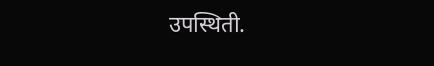उपस्थिती.